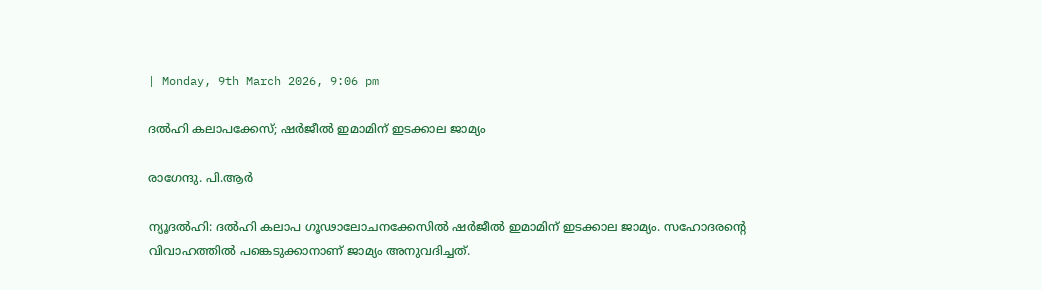| Monday, 9th March 2026, 9:06 pm

ദല്‍ഹി കലാപക്കേസ്; ഷര്‍ജീല്‍ ഇമാമിന് ഇടക്കാല ജാമ്യം

രാഗേന്ദു. പി.ആര്‍

ന്യൂദല്‍ഹി: ദല്‍ഹി കലാപ ഗൂഢാലോചനക്കേസില്‍ ഷര്‍ജീല്‍ ഇമാമിന് ഇടക്കാല ജാമ്യം. സഹോദരന്റെ വിവാഹത്തില്‍ പങ്കെടുക്കാനാണ് ജാമ്യം അനുവദിച്ചത്.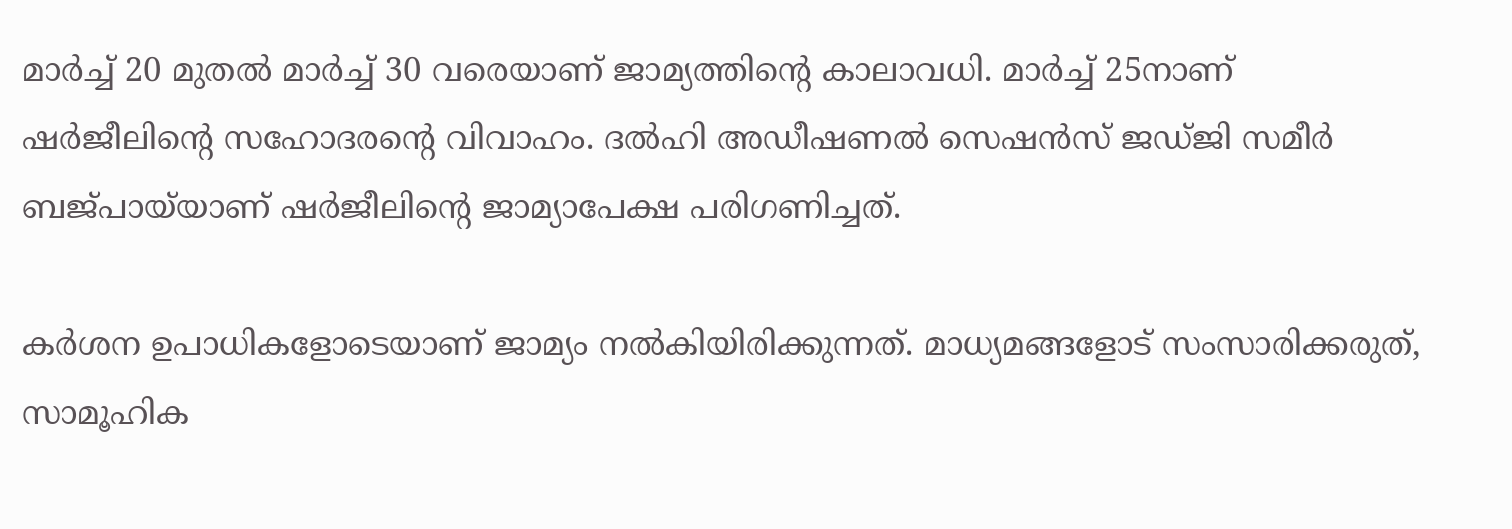മാര്‍ച്ച് 20 മുതല്‍ മാര്‍ച്ച് 30 വരെയാണ് ജാമ്യത്തിന്റെ കാലാവധി. മാര്‍ച്ച് 25നാണ് ഷര്‍ജീലിന്റെ സഹോദരന്റെ വിവാഹം. ദല്‍ഹി അഡീഷണല്‍ സെഷന്‍സ് ജഡ്ജി സമീര്‍ ബജ്പായ്‌യാണ് ഷര്‍ജീലിന്റെ ജാമ്യാപേക്ഷ പരിഗണിച്ചത്.

കര്‍ശന ഉപാധികളോടെയാണ് ജാമ്യം നല്‍കിയിരിക്കുന്നത്. മാധ്യമങ്ങളോട് സംസാരിക്കരുത്, സാമൂഹിക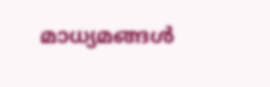മാധ്യമങ്ങള്‍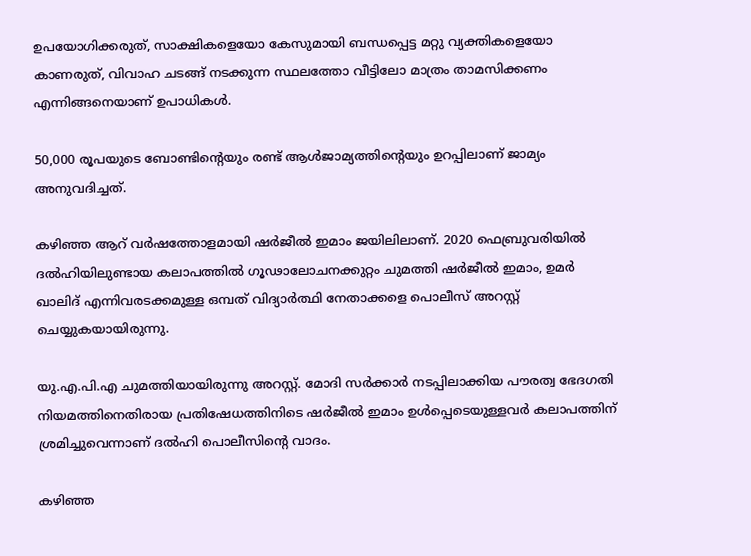ഉപയോഗിക്കരുത്, സാക്ഷികളെയോ കേസുമായി ബന്ധപ്പെട്ട മറ്റു വ്യക്തികളെയോ കാണരുത്, വിവാഹ ചടങ്ങ് നടക്കുന്ന സ്ഥലത്തോ വീട്ടിലോ മാത്രം താമസിക്കണം എന്നിങ്ങനെയാണ് ഉപാധികള്‍.

50,000 രൂപയുടെ ബോണ്ടിന്റെയും രണ്ട് ആള്‍ജാമ്യത്തിന്റെയും ഉറപ്പിലാണ് ജാമ്യം അനുവദിച്ചത്.

കഴിഞ്ഞ ആറ് വര്‍ഷത്തോളമായി ഷര്‍ജീല്‍ ഇമാം ജയിലിലാണ്. 2020 ഫെബ്രുവരിയില്‍ ദല്‍ഹിയിലുണ്ടായ കലാപത്തില്‍ ഗൂഢാലോചനക്കുറ്റം ചുമത്തി ഷര്‍ജീല്‍ ഇമാം, ഉമര്‍ ഖാലിദ് എന്നിവരടക്കമുള്ള ഒമ്പത് വിദ്യാര്‍ത്ഥി നേതാക്കളെ പൊലീസ് അറസ്റ്റ് ചെയ്യുകയായിരുന്നു.

യു.എ.പി.എ ചുമത്തിയായിരുന്നു അറസ്റ്റ്. മോദി സര്‍ക്കാര്‍ നടപ്പിലാക്കിയ പൗരത്വ ഭേദഗതി നിയമത്തിനെതിരായ പ്രതിഷേധത്തിനിടെ ഷര്‍ജീല്‍ ഇമാം ഉള്‍പ്പെടെയുള്ളവര്‍ കലാപത്തിന് ശ്രമിച്ചുവെന്നാണ് ദല്‍ഹി പൊലീസിന്റെ വാദം.

കഴിഞ്ഞ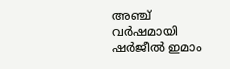അഞ്ച് വര്‍ഷമായി ഷര്‍ജീല്‍ ഇമാം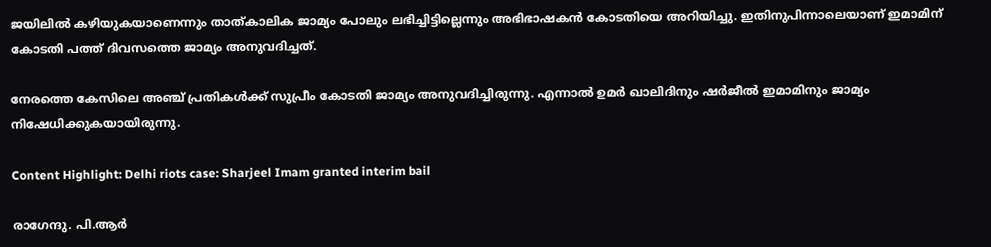ജയിലില്‍ കഴിയുകയാണെന്നും താത്കാലിക ജാമ്യം പോലും ലഭിച്ചിട്ടില്ലെന്നും അഭിഭാഷകന്‍ കോടതിയെ അറിയിച്ചു. ഇതിനുപിന്നാലെയാണ് ഇമാമിന് കോടതി പത്ത് ദിവസത്തെ ജാമ്യം അനുവദിച്ചത്.

നേരത്തെ കേസിലെ അഞ്ച് പ്രതികള്‍ക്ക് സുപ്രീം കോടതി ജാമ്യം അനുവദിച്ചിരുന്നു. എന്നാല്‍ ഉമര്‍ ഖാലിദിനും ഷര്‍ജീല്‍ ഇമാമിനും ജാമ്യം നിഷേധിക്കുകയായിരുന്നു.

Content Highlight: Delhi riots case: Sharjeel Imam granted interim bail

രാഗേന്ദു. പി.ആര്‍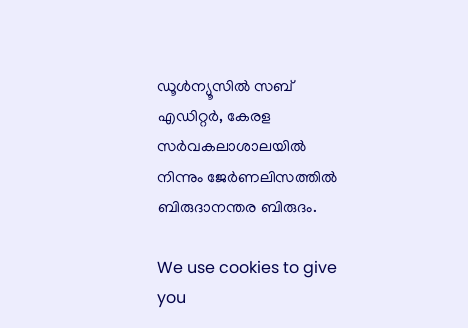ഡൂള്‍ന്യൂസില്‍ സബ് എഡിറ്റര്‍, കേരള സര്‍വകലാശാലയില്‍ നിന്നും ജേര്‍ണലിസത്തില്‍ ബിരുദാനന്തര ബിരുദം.

We use cookies to give you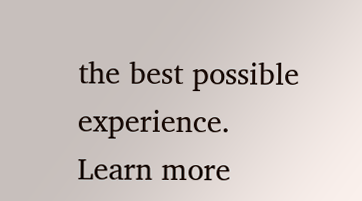the best possible experience. Learn more